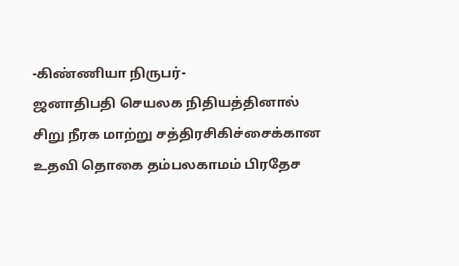-கிண்ணியா நிருபர்-
ஜனாதிபதி செயலக நிதியத்தினால் சிறு நீரக மாற்று சத்திரசிகிச்சைக்கான உதவி தொகை தம்பலகாமம் பிரதேச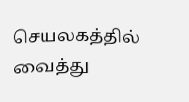செயலகத்தில் வைத்து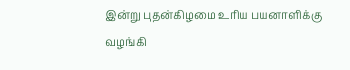இன்று புதன்கிழமை உரிய பயனாளிக்கு வழங்கி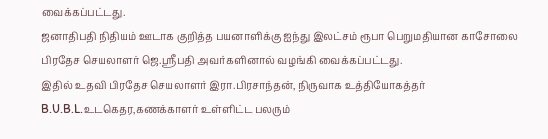வைக்கப்பட்டது.
ஜனாதிபதி நிதியம் ஊடாக குறித்த பயனாளிக்கு ஐந்து இலட்சம் ரூபா பெறுமதியான காசோலை பிரதேச செயலாளர் ஜெ.ஸ்ரீபதி அவர்களினால் வழங்கி வைக்கப்பட்டது.
இதில் உதவி பிரதேச செயலாளர் இரா.பிரசாந்தன், நிருவாக உத்தியோகத்தர் B.U.B.L.உடகெதர,கணக்காளர் உள்ளிட்ட பலரும்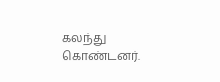கலந்து கொண்டனர்.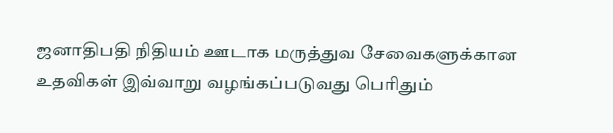ஜனாதிபதி நிதியம் ஊடாக மருத்துவ சேவைகளுக்கான உதவிகள் இவ்வாறு வழங்கப்படுவது பெரிதும்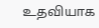உதவியாக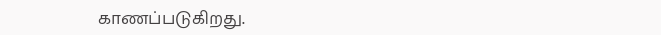காணப்படுகிறது.